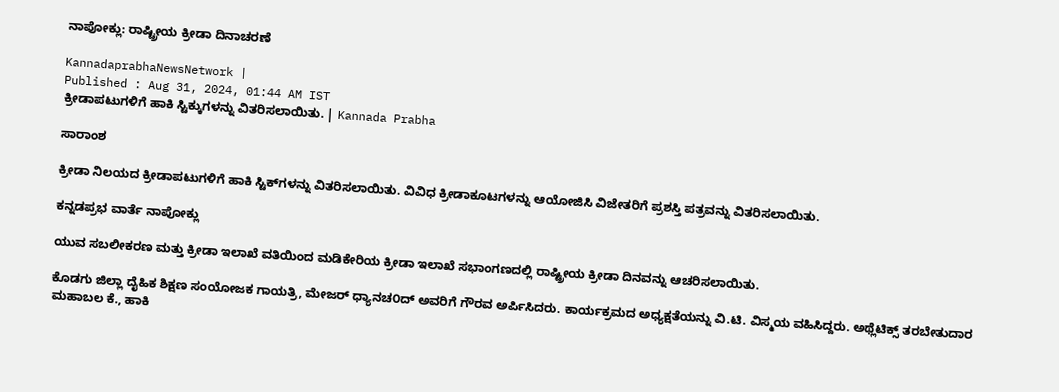ನಾಪೋಕ್ಲು: ರಾಷ್ಟ್ರೀಯ ಕ್ರೀಡಾ ದಿನಾಚರಣೆ

KannadaprabhaNewsNetwork |
Published : Aug 31, 2024, 01:44 AM IST
ಕ್ರೀಡಾಪಟುಗಳಿಗೆ ಹಾಕಿ ಸ್ಟಿಕ್ಕುಗಳನ್ನು ವಿತರಿಸಲಾಯಿತು. | Kannada Prabha

ಸಾರಾಂಶ

ಕ್ರೀಡಾ ನಿಲಯದ ಕ್ರೀಡಾಪಟುಗಳಿಗೆ ಹಾಕಿ ಸ್ಟಿಕ್‌ಗಳನ್ನು ವಿತರಿಸಲಾಯಿತು. ವಿವಿಧ ಕ್ರೀಡಾಕೂಟಗಳನ್ನು ಆಯೋಜಿಸಿ ವಿಜೇತರಿಗೆ ಪ್ರಶಸ್ತಿ ಪತ್ರವನ್ನು ವಿತರಿಸಲಾಯಿತು.

ಕನ್ನಡಪ್ರಭ ವಾರ್ತೆ ನಾಪೋಕ್ಲು

ಯುವ ಸಬಲೀಕರಣ ಮತ್ತು ಕ್ರೀಡಾ ಇಲಾಖೆ ವತಿಯಿಂದ ಮಡಿಕೇರಿಯ ಕ್ರೀಡಾ ಇಲಾಖೆ ಸಭಾಂಗಣದಲ್ಲಿ ರಾಷ್ಟ್ರೀಯ ಕ್ರೀಡಾ ದಿನವನ್ನು ಆಚರಿಸಲಾಯಿತು.

ಕೊಡಗು ಜಿಲ್ಲಾ ದೈಹಿಕ ಶಿಕ್ಷಣ ಸಂಯೋಜಕ ಗಾಯತ್ರಿ, ಮೇಜರ್ ಧ್ಯಾನಚ೦ದ್ ಅವರಿಗೆ ಗೌರವ ಅರ್ಪಿಸಿದರು. ಕಾರ್ಯಕ್ರಮದ ಅಧ್ಯಕ್ಷತೆಯನ್ನು ವಿ.ಟಿ. ವಿಸ್ಮಯ ವಹಿಸಿದ್ದರು. ಅಥ್ಲೆಟಿಕ್ಸ್ ತರಬೇತುದಾರ ಮಹಾಬಲ ಕೆ., ಹಾಕಿ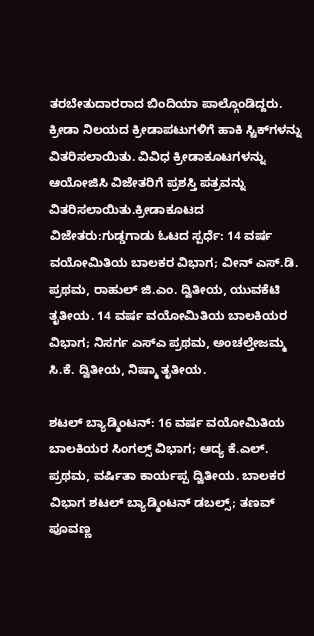ತರಬೇತುದಾರರಾದ ಬಿಂದಿಯಾ ಪಾಲ್ಗೊಂಡಿದ್ದರು. ಕ್ರೀಡಾ ನಿಲಯದ ಕ್ರೀಡಾಪಟುಗಳಿಗೆ ಹಾಕಿ ಸ್ಟಿಕ್‌ಗಳನ್ನು ವಿತರಿಸಲಾಯಿತು. ವಿವಿಧ ಕ್ರೀಡಾಕೂಟಗಳನ್ನು ಆಯೋಜಿಸಿ ವಿಜೇತರಿಗೆ ಪ್ರಶಸ್ತಿ ಪತ್ರವನ್ನು ವಿತರಿಸಲಾಯಿತು.ಕ್ರೀಡಾಕೂಟದ ವಿಜೇತರು:ಗುಡ್ಡಗಾಡು ಓಟದ ಸ್ಪರ್ಧೆ: 14 ವರ್ಷ ವಯೋಮಿತಿಯ ಬಾಲಕರ ವಿಭಾಗ; ವೀನ್ ಎಸ್‌.ಡಿ. ಪ್ರಥಮ, ರಾಹುಲ್ ಜಿ.ಎಂ. ದ್ವಿತೀಯ, ಯುವಕೆಟಿ ತೃತೀಯ. 14 ವರ್ಷ ವಯೋಮಿತಿಯ ಬಾಲಕಿಯರ ವಿಭಾಗ; ನಿಸರ್ಗ ಎಸ್ಎ ಪ್ರಥಮ, ಅಂಚಲ್ತೇಜಮ್ಮ ಸಿ.ಕೆ. ದ್ವಿತೀಯ, ನಿಷ್ಮಾ ತೃತೀಯ.

ಶಟಲ್ ಬ್ಯಾಡ್ಮಿಂಟನ್: 16 ವರ್ಷ ವಯೋಮಿತಿಯ ಬಾಲಕಿಯರ ಸಿಂಗಲ್ಸ್‌ ವಿಭಾಗ; ಆದ್ಯ ಕೆ.ಎಲ್. ಪ್ರಥಮ, ವರ್ಷಿತಾ ಕಾರ್ಯಪ್ಪ ದ್ವಿತೀಯ. ಬಾಲಕರ ವಿಭಾಗ ಶಟಲ್ ಬ್ಯಾಡ್ಮಿಂಟನ್ ಡಬಲ್ಸ್; ತಣವ್ ಪೂವಣ್ಣ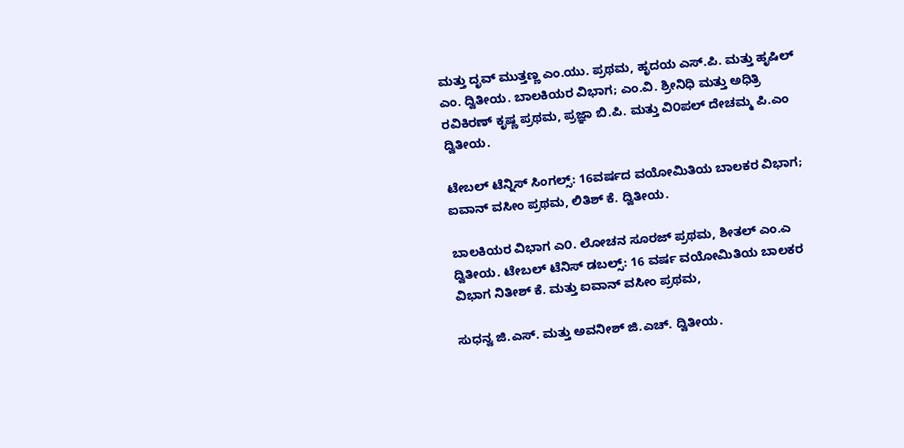ಮತ್ತು ದೃವ್ ಮುತ್ತಣ್ಣ ಎಂ.ಯು. ಪ್ರಥಮ, ಹೃದಯ ಎಸ್.ಪಿ. ಮತ್ತು ಹೃಷಿಲ್ ಎಂ. ದ್ವಿತೀಯ. ಬಾಲಕಿಯರ ವಿಭಾಗ; ಎಂ.ವಿ. ಶ್ರೀನಿಧಿ ಮತ್ತು ಅಧಿತ್ರಿ ರವಿಕಿರಣ್ ಕೃಷ್ಣ ಪ್ರಥಮ, ಪ್ರಜ್ಞಾ ಬಿ.ಪಿ. ಮತ್ತು ವಿ೦ಪಲ್ ದೇಚಮ್ಮ ಪಿ.ಎಂ ದ್ವಿತೀಯ.

ಟೇಬಲ್ ಟೆನ್ನಿಸ್ ಸಿಂಗಲ್ಸ್: 16ವರ್ಷದ ವಯೋಮಿತಿಯ ಬಾಲಕರ ವಿಭಾಗ; ಐವಾನ್‌ ವಸೀಂ ಪ್ರಥಮ, ಲಿತಿಶ್ ಕೆ. ದ್ವಿತೀಯ.

ಬಾಲಕಿಯರ ವಿಭಾಗ ಎ೦. ಲೋಚನ ಸೂರಜ್ ಪ್ರಥಮ, ಶೀತಲ್ ಎಂ.ಎ ದ್ವಿತೀಯ. ಟೇಬಲ್ ಟೆನಿಸ್ ಡಬಲ್ಸ್: 16 ವರ್ಷ ವಯೋಮಿತಿಯ ಬಾಲಕರ ವಿಭಾಗ ನಿತೀಶ್ ಕೆ. ಮತ್ತು ಐವಾನ್ ವಸೀಂ ಪ್ರಥಮ,

ಸುಧನ್ವ ಜಿ.ಎಸ್. ಮತ್ತು ಅವನೀಶ್ ಜಿ.ಎಚ್. ದ್ವಿತೀಯ.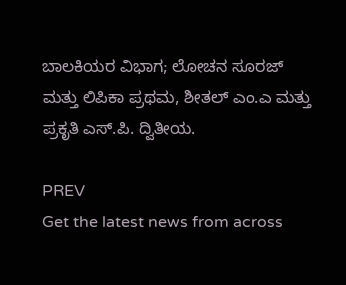ಬಾಲಕಿಯರ ವಿಭಾಗ; ಲೋಚನ ಸೂರಜ್ ಮತ್ತು ಲಿಪಿಕಾ ಪ್ರಥಮ, ಶೀತಲ್ ಎಂ.ಎ ಮತ್ತು ಪ್ರಕೃತಿ ಎಸ್.ಪಿ. ದ್ವಿತೀಯ.

PREV
Get the latest news from across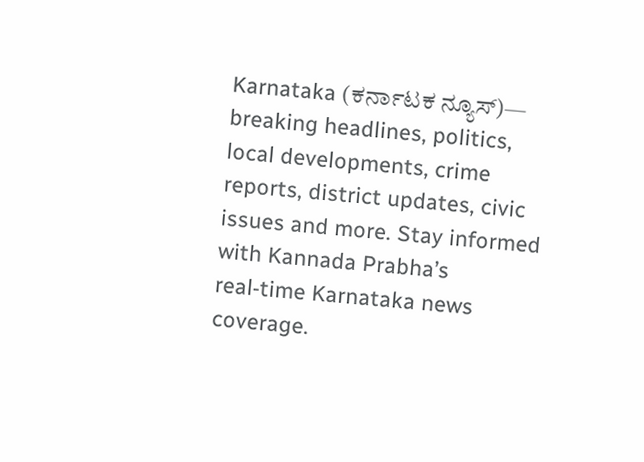Karnataka (ಕರ್ನಾಟಕ ನ್ಯೂಸ್)— breaking headlines, politics, local developments, crime reports, district updates, civic issues and more. Stay informed with Kannada Prabha’s real‑time Karnataka news coverage.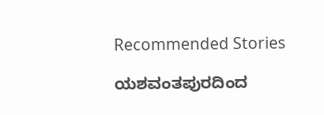Recommended Stories

ಯಶವಂತಪುರದಿಂದ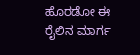ಹೊರಡೋ ಈ ರೈಲಿನ ಮಾರ್ಗ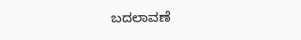ಬದಲಾವಣೆ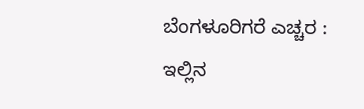ಬೆಂಗಳೂರಿಗರೆ ಎಚ್ಚರ : ಇಲ್ಲಿನ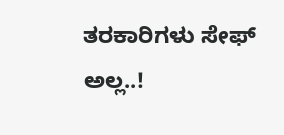ತರಕಾರಿಗಳು ಸೇಫ್ ಅಲ್ಲ..!